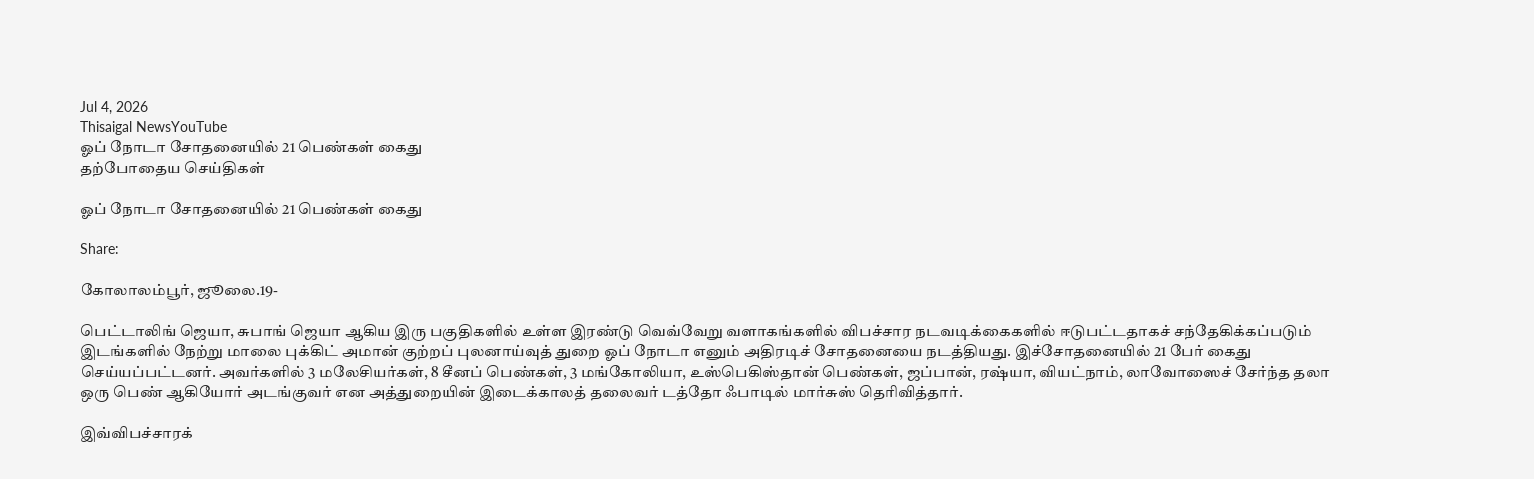Jul 4, 2026
Thisaigal NewsYouTube
ஓப் நோடா சோதனையில் 21 பெண்கள் கைது
தற்போதைய செய்திகள்

ஓப் நோடா சோதனையில் 21 பெண்கள் கைது

Share:

கோலாலம்பூர், ஜூலை.19-

பெட்டாலிங் ஜெயா, சுபாங் ஜெயா ஆகிய இரு பகுதிகளில் உள்ள இரண்டு வெவ்வேறு வளாகங்களில் விபச்சார நடவடிக்கைகளில் ஈடுபட்டதாகச் சந்தேகிக்கப்படும் இடங்களில் நேற்று மாலை புக்கிட் அமான் குற்றப் புலனாய்வுத் துறை ஓப் நோடா எனும் அதிரடிச் சோதனையை நடத்தியது. இச்சோதனையில் 21 பேர் கைது செய்யப்பட்டனர். அவர்களில் 3 மலேசியர்கள், 8 சீனப் பெண்கள், 3 மங்கோலியா, உஸ்பெகிஸ்தான் பெண்கள், ஜப்பான், ரஷ்யா, வியட்நாம், லாவோஸைச் சேர்ந்த தலா ஒரு பெண் ஆகியோர் அடங்குவர் என அத்துறையின் இடைக்காலத் தலைவர் டத்தோ ஃபாடில் மார்சுஸ் தெரிவித்தார்.

இவ்விபச்சாரக்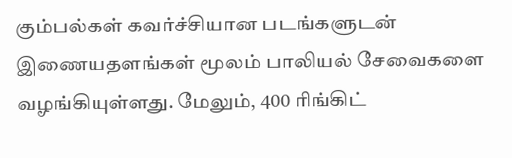கும்பல்கள் கவர்ச்சியான படங்களுடன் இணையதளங்கள் மூலம் பாலியல் சேவைகளை வழங்கியுள்ளது. மேலும், 400 ரிங்கிட்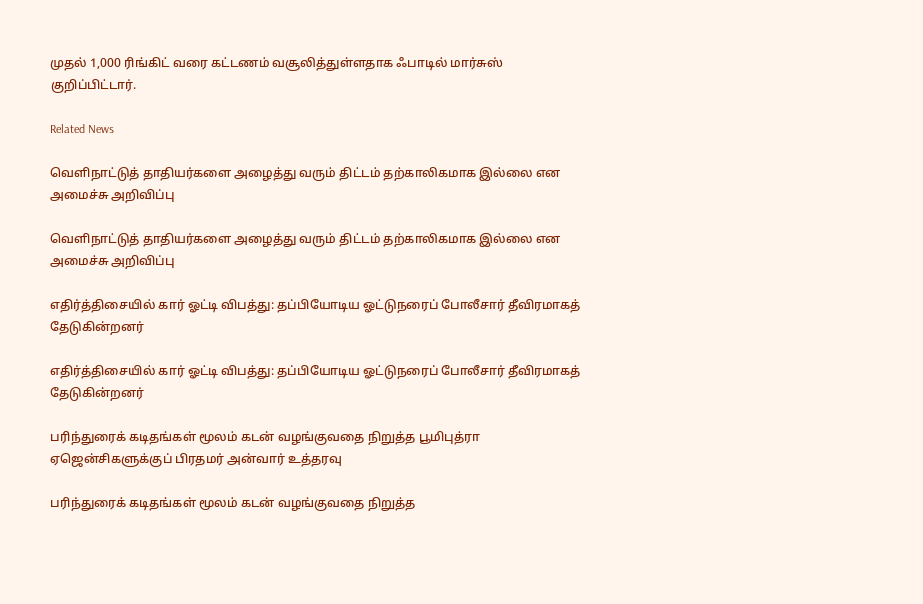முதல் 1,000 ரிங்கிட் வரை கட்டணம் வசூலித்துள்ளதாக ஃபாடில் மார்சுஸ் குறிப்பிட்டார்.

Related News

வெளிநாட்டுத் தாதியர்களை அழைத்து வரும் திட்டம் தற்காலிகமாக இல்லை என அமைச்சு அறிவிப்பு

வெளிநாட்டுத் தாதியர்களை அழைத்து வரும் திட்டம் தற்காலிகமாக இல்லை என அமைச்சு அறிவிப்பு

எதிர்த்திசையில் கார் ஓட்டி விபத்து: தப்பியோடிய ஓட்டுநரைப் போலீசார் தீவிரமாகத் தேடுகின்றனர்

எதிர்த்திசையில் கார் ஓட்டி விபத்து: தப்பியோடிய ஓட்டுநரைப் போலீசார் தீவிரமாகத் தேடுகின்றனர்

பரிந்துரைக் கடிதங்கள் மூலம் கடன் வழங்குவதை நிறுத்த பூமிபுத்ரா ஏஜென்சிகளுக்குப் பிரதமர் அன்வார் உத்தரவு

பரிந்துரைக் கடிதங்கள் மூலம் கடன் வழங்குவதை நிறுத்த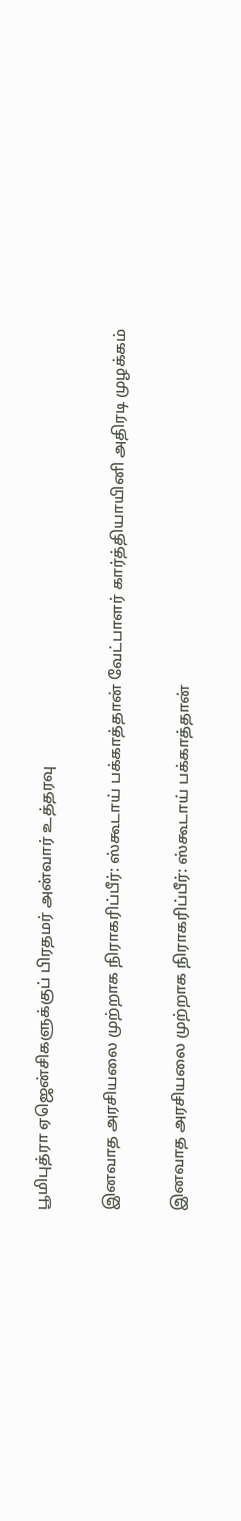பூமிபுத்ரா ஏஜென்சிகளுக்குப் பிரதமர் அன்வார் உத்தரவு

இனவாத அரசியலை முற்றாக நிராகரிப்பீர்: ஸ்கூடாய் பக்காத்தான் வேட்பாளர் கார்த்தியாயினி அதிரடி முழக்கம்

இனவாத அரசியலை முற்றாக நிராகரிப்பீர்: ஸ்கூடாய் பக்காத்தான்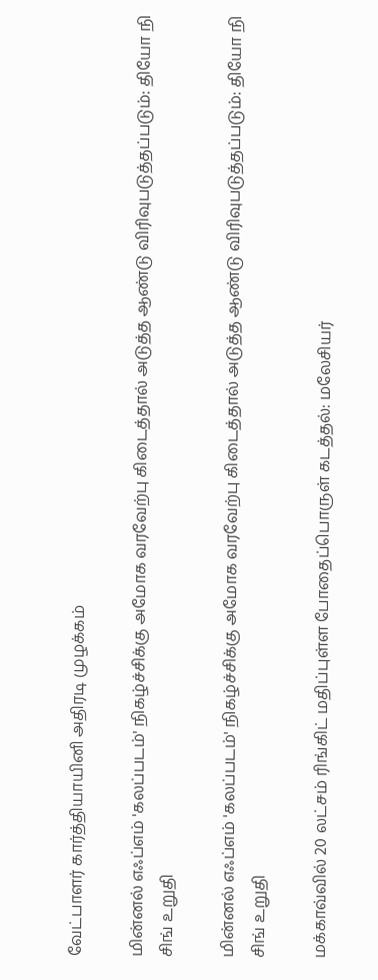வேட்பாளர் கார்த்தியாயினி அதிரடி முழக்கம்

மின்னல் எஃப்எம் 'கலப்படம்' நிகழ்ச்சிக்கு அமோக வரவேற்பு கிடைத்தால் அடுத்த ஆண்டு விரிவுபடுத்தப்படும்: தியோ நி சிங் உறுதி

மின்னல் எஃப்எம் 'கலப்படம்' நிகழ்ச்சிக்கு அமோக வரவேற்பு கிடைத்தால் அடுத்த ஆண்டு விரிவுபடுத்தப்படும்: தியோ நி சிங் உறுதி

மக்காவ்வில் 20 லட்சம் ரிங்கிட் மதிப்புள்ள போதைப்பொருள் கடத்தல்: மலேசியர்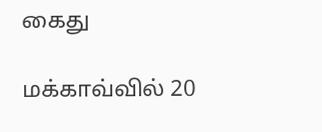கைது

மக்காவ்வில் 20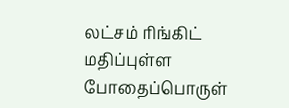லட்சம் ரிங்கிட் மதிப்புள்ள போதைப்பொருள்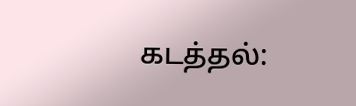கடத்தல்: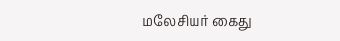மலேசியர் கைது